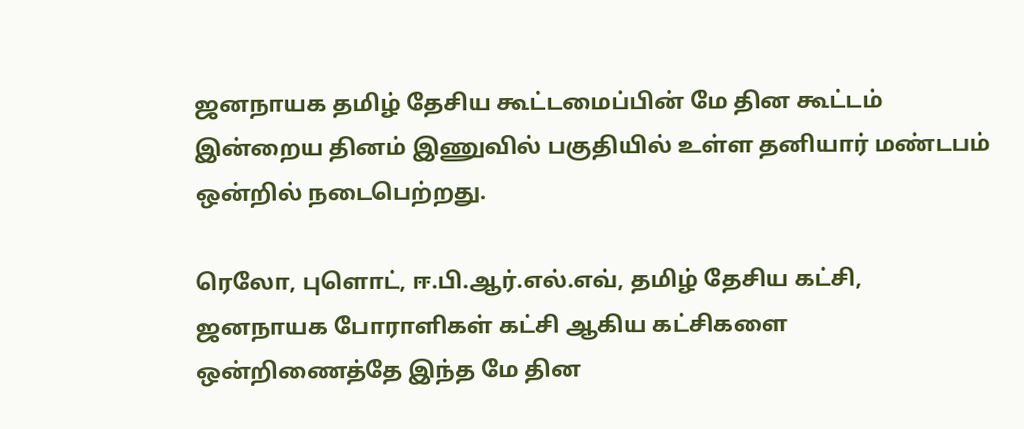ஜனநாயக தமிழ் தேசிய கூட்டமைப்பின் மே தின கூட்டம் இன்றைய தினம் இணுவில் பகுதியில் உள்ள தனியார் மண்டபம் ஒன்றில் நடைபெற்றது.

ரெலோ, புளொட், ஈ.பி.ஆர்.எல்.எவ், தமிழ் தேசிய கட்சி, ஜனநாயக போராளிகள் கட்சி ஆகிய கட்சிகளை ஒன்றிணைத்தே இந்த மே தின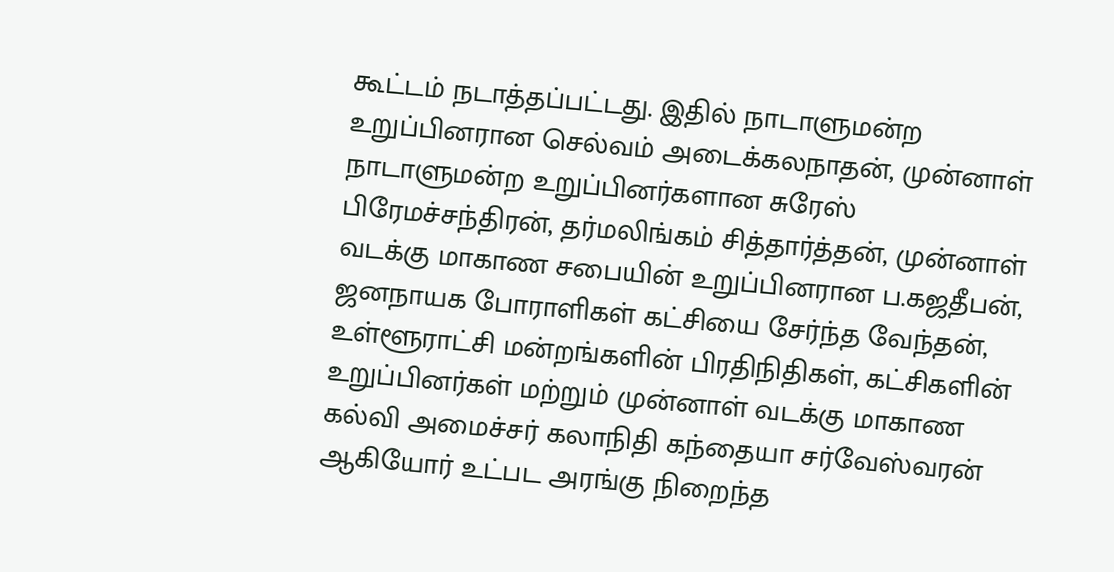கூட்டம் நடாத்தப்பட்டது. இதில் நாடாளுமன்ற உறுப்பினரான செல்வம் அடைக்கலநாதன், முன்னாள் நாடாளுமன்ற உறுப்பினர்களான சுரேஸ் பிரேமச்சந்திரன், தர்மலிங்கம் சித்தார்த்தன், முன்னாள் வடக்கு மாகாண சபையின் உறுப்பினரான ப.கஜதீபன், ஜனநாயக போராளிகள் கட்சியை சேர்ந்த வேந்தன், உள்ளூராட்சி மன்றங்களின் பிரதிநிதிகள், கட்சிகளின் உறுப்பினர்கள் மற்றும் முன்னாள் வடக்கு மாகாண கல்வி அமைச்சர் கலாநிதி கந்தையா சர்வேஸ்வரன் ஆகியோர் உட்பட அரங்கு நிறைந்த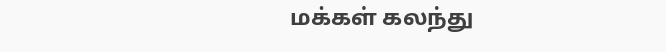மக்கள் கலந்து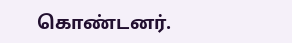கொண்டனர்.